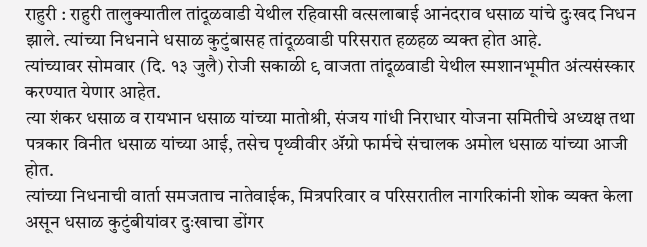राहुरी : राहुरी तालुक्यातील तांदूळवाडी येथील रहिवासी वत्सलाबाई आनंदराव धसाळ यांचे दुःखद निधन झाले. त्यांच्या निधनाने धसाळ कुटुंबासह तांदूळवाडी परिसरात हळहळ व्यक्त होत आहे.
त्यांच्यावर सोमवार (दि. १३ जुलै) रोजी सकाळी ९ वाजता तांदूळवाडी येथील स्मशानभूमीत अंत्यसंस्कार करण्यात येणार आहेत.
त्या शंकर धसाळ व रायभान धसाळ यांच्या मातोश्री, संजय गांधी निराधार योजना समितीचे अध्यक्ष तथा पत्रकार विनीत धसाळ यांच्या आई, तसेच पृथ्वीवीर ॲग्रो फार्मचे संचालक अमोल धसाळ यांच्या आजी होत.
त्यांच्या निधनाची वार्ता समजताच नातेवाईक, मित्रपरिवार व परिसरातील नागरिकांनी शोक व्यक्त केला असून धसाळ कुटुंबीयांवर दुःखाचा डोंगर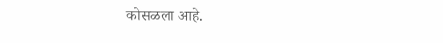कोसळला आहे.